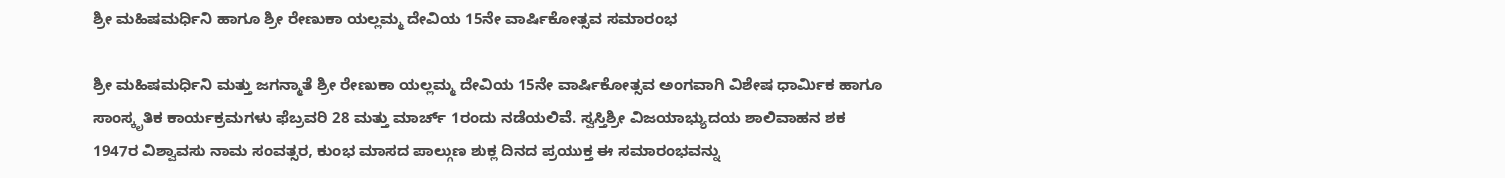ಶ್ರೀ ಮಹಿಷಮರ್ಧಿನಿ ಹಾಗೂ ಶ್ರೀ ರೇಣುಕಾ ಯಲ್ಲಮ್ಮ ದೇವಿಯ 15ನೇ ವಾರ್ಷಿಕೋತ್ಸವ ಸಮಾರಂಭ

ಶ್ರೀ ಮಹಿಷಮರ್ಧಿನಿ ಮತ್ತು ಜಗನ್ಮಾತೆ ಶ್ರೀ ರೇಣುಕಾ ಯಲ್ಲಮ್ಮ ದೇವಿಯ 15ನೇ ವಾರ್ಷಿಕೋತ್ಸವ ಅಂಗವಾಗಿ ವಿಶೇಷ ಧಾರ್ಮಿಕ ಹಾಗೂ ಸಾಂಸ್ಕೃತಿಕ ಕಾರ್ಯಕ್ರಮಗಳು ಫೆಬ್ರವರಿ 28 ಮತ್ತು ಮಾರ್ಚ್ 1ರಂದು ನಡೆಯಲಿವೆ. ಸ್ವಸ್ತಿಶ್ರೀ ವಿಜಯಾಭ್ಯುದಯ ಶಾಲಿವಾಹನ ಶಕ 1947ರ ವಿಶ್ವಾವಸು ನಾಮ ಸಂವತ್ಸರ, ಕುಂಭ ಮಾಸದ ಪಾಲ್ಗುಣ ಶುಕ್ಲ ದಿನದ ಪ್ರಯುಕ್ತ ಈ ಸಮಾರಂಭವನ್ನು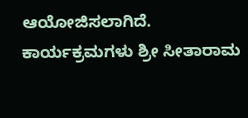ಆಯೋಜಿಸಲಾಗಿದೆ. ಕಾರ್ಯಕ್ರಮಗಳು ಶ್ರೀ ಸೀತಾರಾಮ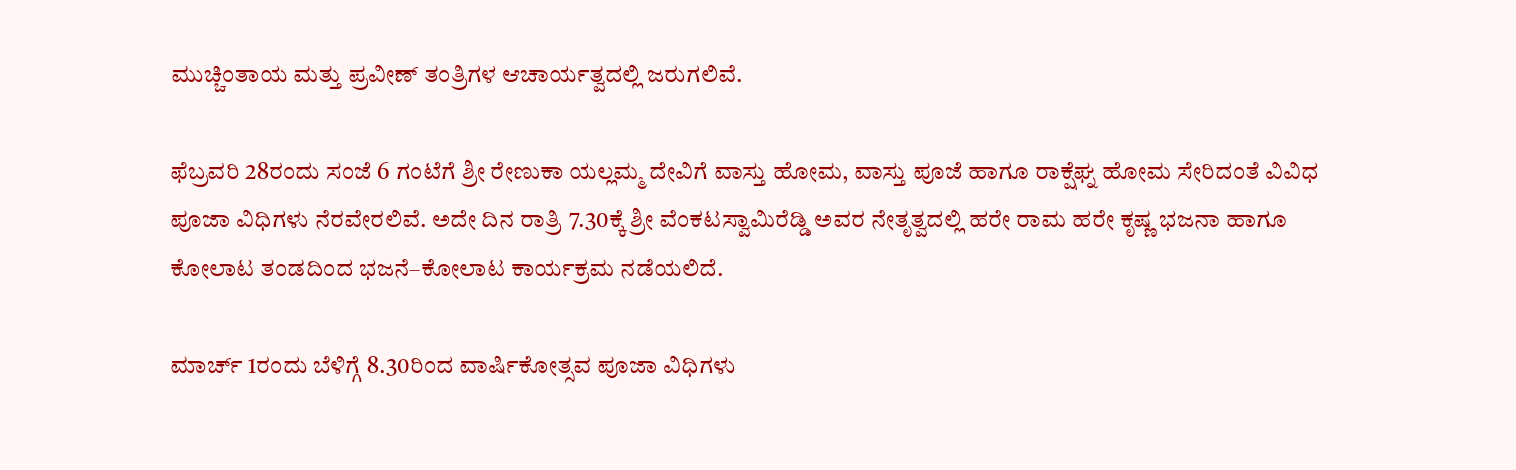ಮುಚ್ಚಿಂತಾಯ ಮತ್ತು ಪ್ರವೀಣ್ ತಂತ್ರಿಗಳ ಆಚಾರ್ಯತ್ವದಲ್ಲಿ ಜರುಗಲಿವೆ.

ಫೆಬ್ರವರಿ 28ರಂದು ಸಂಜೆ 6 ಗಂಟೆಗೆ ಶ್ರೀ ರೇಣುಕಾ ಯಲ್ಲಮ್ಮ ದೇವಿಗೆ ವಾಸ್ತು ಹೋಮ, ವಾಸ್ತು ಪೂಜೆ ಹಾಗೂ ರಾಕ್ಷೆಘ್ನ ಹೋಮ ಸೇರಿದಂತೆ ವಿವಿಧ ಪೂಜಾ ವಿಧಿಗಳು ನೆರವೇರಲಿವೆ. ಅದೇ ದಿನ ರಾತ್ರಿ 7.30ಕ್ಕೆ ಶ್ರೀ ವೆಂಕಟಸ್ವಾಮಿರೆಡ್ಡಿ ಅವರ ನೇತೃತ್ವದಲ್ಲಿ ಹರೇ ರಾಮ ಹರೇ ಕೃಷ್ಣ ಭಜನಾ ಹಾಗೂ ಕೋಲಾಟ ತಂಡದಿಂದ ಭಜನೆ–ಕೋಲಾಟ ಕಾರ್ಯಕ್ರಮ ನಡೆಯಲಿದೆ.

ಮಾರ್ಚ್ 1ರಂದು ಬೆಳಿಗ್ಗೆ 8.30ರಿಂದ ವಾರ್ಷಿಕೋತ್ಸವ ಪೂಜಾ ವಿಧಿಗಳು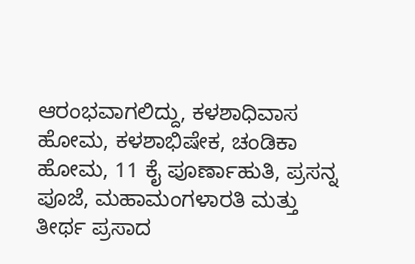ಆರಂಭವಾಗಲಿದ್ದು, ಕಳಶಾಧಿವಾಸ ಹೋಮ, ಕಳಶಾಭಿಷೇಕ, ಚಂಡಿಕಾ ಹೋಮ, 11 ಕೈ ಪೂರ್ಣಾಹುತಿ, ಪ್ರಸನ್ನ ಪೂಜೆ, ಮಹಾಮಂಗಳಾರತಿ ಮತ್ತು ತೀರ್ಥ ಪ್ರಸಾದ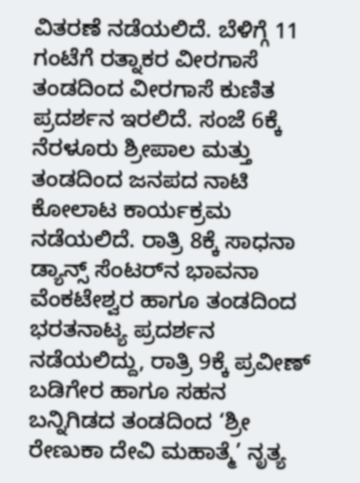ವಿತರಣೆ ನಡೆಯಲಿದೆ. ಬೆಳಿಗ್ಗೆ 11 ಗಂಟೆಗೆ ರತ್ನಾಕರ ವೀರಗಾಸೆ ತಂಡದಿಂದ ವೀರಗಾಸೆ ಕುಣಿತ ಪ್ರದರ್ಶನ ಇರಲಿದೆ. ಸಂಜೆ 6ಕ್ಕೆ ನೆರಳೂರು ಶ್ರೀಪಾಲ ಮತ್ತು ತಂಡದಿಂದ ಜನಪದ ನಾಟಿ ಕೋಲಾಟ ಕಾರ್ಯಕ್ರಮ ನಡೆಯಲಿದೆ. ರಾತ್ರಿ 8ಕ್ಕೆ ಸಾಧನಾ ಡ್ಯಾನ್ಸ್ ಸೆಂಟರ್‌ನ ಭಾವನಾ ವೆಂಕಟೇಶ್ವರ ಹಾಗೂ ತಂಡದಿಂದ ಭರತನಾಟ್ಯ ಪ್ರದರ್ಶನ ನಡೆಯಲಿದ್ದು, ರಾತ್ರಿ 9ಕ್ಕೆ ಪ್ರವೀಣ್ ಬಡಿಗೇರ ಹಾಗೂ ಸಹನ ಬನ್ನಿಗಿಡದ ತಂಡದಿಂದ ‘ಶ್ರೀ ರೇಣುಕಾ ದೇವಿ ಮಹಾತ್ಮೆ’ ನೃತ್ಯ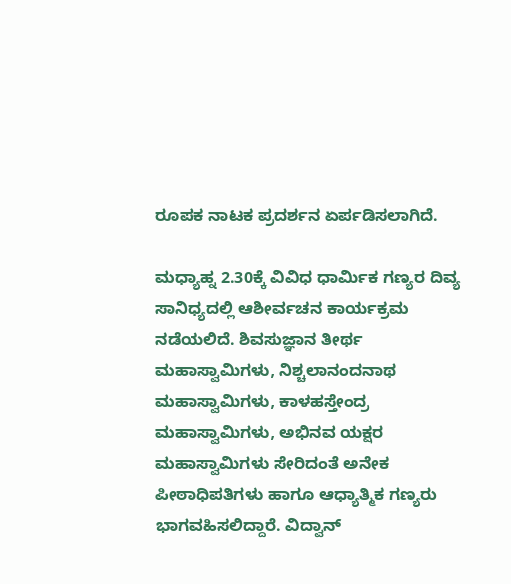ರೂಪಕ ನಾಟಕ ಪ್ರದರ್ಶನ ಏರ್ಪಡಿಸಲಾಗಿದೆ.

ಮಧ್ಯಾಹ್ನ 2.30ಕ್ಕೆ ವಿವಿಧ ಧಾರ್ಮಿಕ ಗಣ್ಯರ ದಿವ್ಯ ಸಾನಿಧ್ಯದಲ್ಲಿ ಆಶೀರ್ವಚನ ಕಾರ್ಯಕ್ರಮ ನಡೆಯಲಿದೆ. ಶಿವಸುಜ್ಞಾನ ತೀರ್ಥ ಮಹಾಸ್ವಾಮಿಗಳು, ನಿಶ್ಚಲಾನಂದನಾಥ ಮಹಾಸ್ವಾಮಿಗಳು, ಕಾಳಹಸ್ತೇಂದ್ರ ಮಹಾಸ್ವಾಮಿಗಳು, ಅಭಿನವ ಯಕ್ಷರ ಮಹಾಸ್ವಾಮಿಗಳು ಸೇರಿದಂತೆ ಅನೇಕ ಪೀಠಾಧಿಪತಿಗಳು ಹಾಗೂ ಆಧ್ಯಾತ್ಮಿಕ ಗಣ್ಯರು ಭಾಗವಹಿಸಲಿದ್ದಾರೆ. ವಿದ್ವಾನ್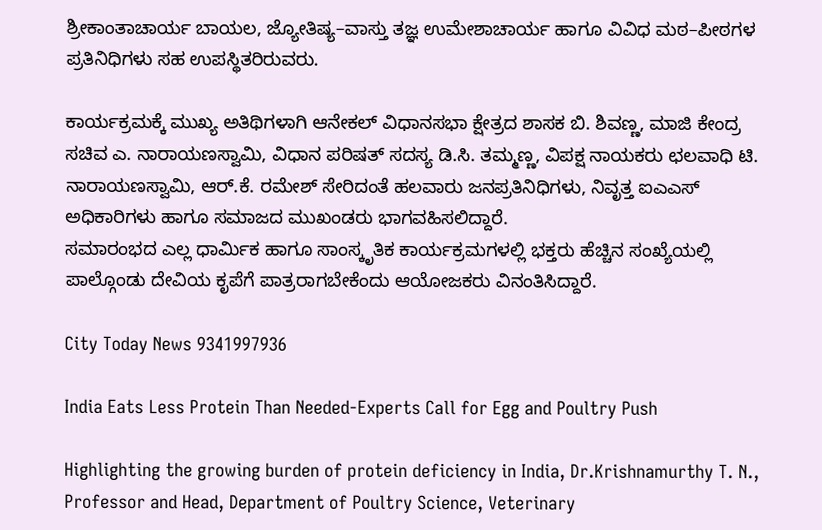ಶ್ರೀಕಾಂತಾಚಾರ್ಯ ಬಾಯಲ, ಜ್ಯೋತಿಷ್ಯ–ವಾಸ್ತು ತಜ್ಞ ಉಮೇಶಾಚಾರ್ಯ ಹಾಗೂ ವಿವಿಧ ಮಠ–ಪೀಠಗಳ ಪ್ರತಿನಿಧಿಗಳು ಸಹ ಉಪಸ್ಥಿತರಿರುವರು.

ಕಾರ್ಯಕ್ರಮಕ್ಕೆ ಮುಖ್ಯ ಅತಿಥಿಗಳಾಗಿ ಆನೇಕಲ್ ವಿಧಾನಸಭಾ ಕ್ಷೇತ್ರದ ಶಾಸಕ ಬಿ. ಶಿವಣ್ಣ, ಮಾಜಿ ಕೇಂದ್ರ ಸಚಿವ ಎ. ನಾರಾಯಣಸ್ವಾಮಿ, ವಿಧಾನ ಪರಿಷತ್ ಸದಸ್ಯ ಡಿ.ಸಿ. ತಮ್ಮಣ್ಣ, ವಿಪಕ್ಷ ನಾಯಕರು ಛಲವಾಧಿ ಟಿ. ನಾರಾಯಣಸ್ವಾಮಿ, ಆರ್.ಕೆ. ರಮೇಶ್ ಸೇರಿದಂತೆ ಹಲವಾರು ಜನಪ್ರತಿನಿಧಿಗಳು, ನಿವೃತ್ತ ಐಎಎಸ್ ಅಧಿಕಾರಿಗಳು ಹಾಗೂ ಸಮಾಜದ ಮುಖಂಡರು ಭಾಗವಹಿಸಲಿದ್ದಾರೆ.
ಸಮಾರಂಭದ ಎಲ್ಲ ಧಾರ್ಮಿಕ ಹಾಗೂ ಸಾಂಸ್ಕೃತಿಕ ಕಾರ್ಯಕ್ರಮಗಳಲ್ಲಿ ಭಕ್ತರು ಹೆಚ್ಚಿನ ಸಂಖ್ಯೆಯಲ್ಲಿ ಪಾಲ್ಗೊಂಡು ದೇವಿಯ ಕೃಪೆಗೆ ಪಾತ್ರರಾಗಬೇಕೆಂದು ಆಯೋಜಕರು ವಿನಂತಿಸಿದ್ದಾರೆ.

City Today News 9341997936

India Eats Less Protein Than Needed-Experts Call for Egg and Poultry Push

Highlighting the growing burden of protein deficiency in India, Dr.Krishnamurthy T. N., Professor and Head, Department of Poultry Science, Veterinary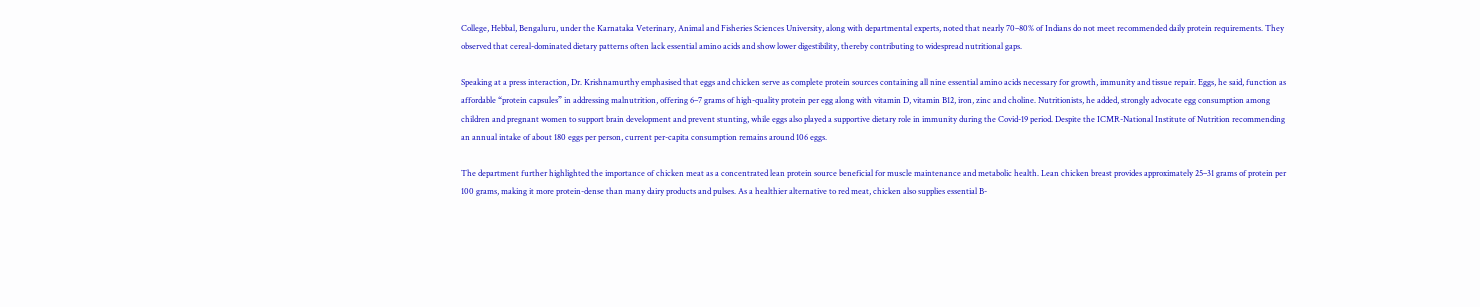College, Hebbal, Bengaluru, under the Karnataka Veterinary, Animal and Fisheries Sciences University, along with departmental experts, noted that nearly 70–80% of Indians do not meet recommended daily protein requirements. They observed that cereal-dominated dietary patterns often lack essential amino acids and show lower digestibility, thereby contributing to widespread nutritional gaps.

Speaking at a press interaction, Dr. Krishnamurthy emphasised that eggs and chicken serve as complete protein sources containing all nine essential amino acids necessary for growth, immunity and tissue repair. Eggs, he said, function as affordable “protein capsules” in addressing malnutrition, offering 6–7 grams of high-quality protein per egg along with vitamin D, vitamin B12, iron, zinc and choline. Nutritionists, he added, strongly advocate egg consumption among children and pregnant women to support brain development and prevent stunting, while eggs also played a supportive dietary role in immunity during the Covid-19 period. Despite the ICMR-National Institute of Nutrition recommending an annual intake of about 180 eggs per person, current per-capita consumption remains around 106 eggs.

The department further highlighted the importance of chicken meat as a concentrated lean protein source beneficial for muscle maintenance and metabolic health. Lean chicken breast provides approximately 25–31 grams of protein per 100 grams, making it more protein-dense than many dairy products and pulses. As a healthier alternative to red meat, chicken also supplies essential B-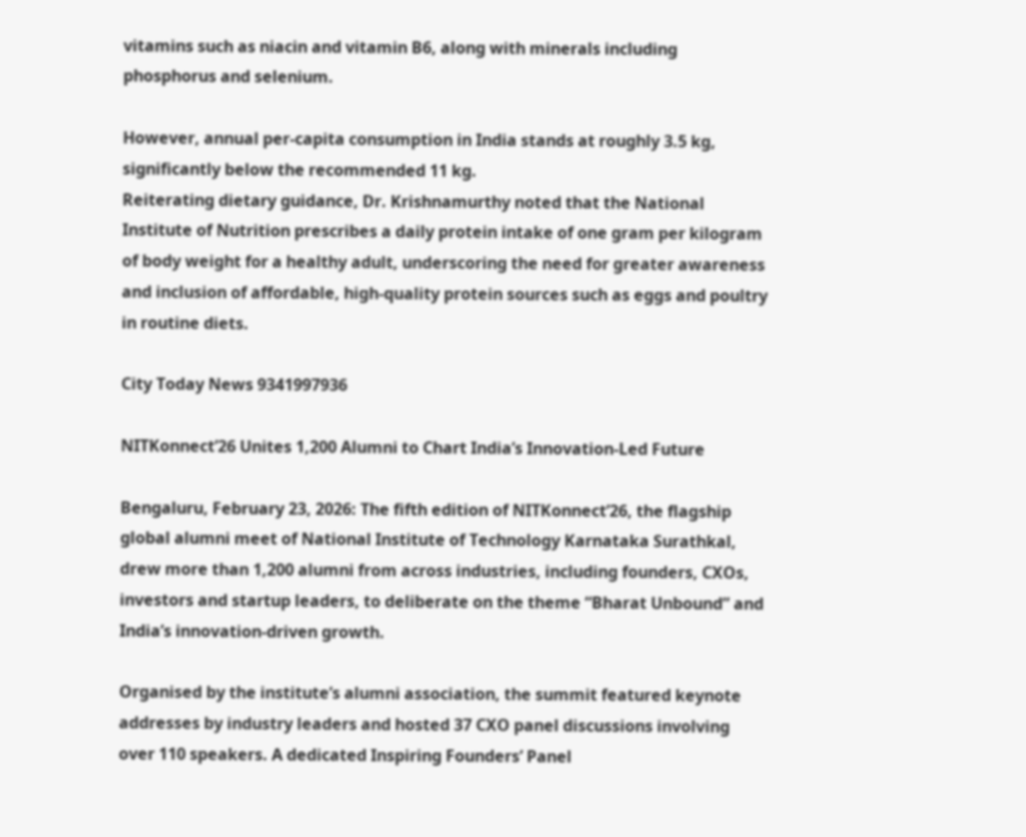vitamins such as niacin and vitamin B6, along with minerals including phosphorus and selenium.

However, annual per-capita consumption in India stands at roughly 3.5 kg, significantly below the recommended 11 kg.
Reiterating dietary guidance, Dr. Krishnamurthy noted that the National Institute of Nutrition prescribes a daily protein intake of one gram per kilogram of body weight for a healthy adult, underscoring the need for greater awareness and inclusion of affordable, high-quality protein sources such as eggs and poultry in routine diets.

City Today News 9341997936

NITKonnect’26 Unites 1,200 Alumni to Chart India’s Innovation-Led Future

Bengaluru, February 23, 2026: The fifth edition of NITKonnect’26, the flagship global alumni meet of National Institute of Technology Karnataka Surathkal, drew more than 1,200 alumni from across industries, including founders, CXOs, investors and startup leaders, to deliberate on the theme “Bharat Unbound” and India’s innovation-driven growth.

Organised by the institute’s alumni association, the summit featured keynote addresses by industry leaders and hosted 37 CXO panel discussions involving over 110 speakers. A dedicated Inspiring Founders’ Panel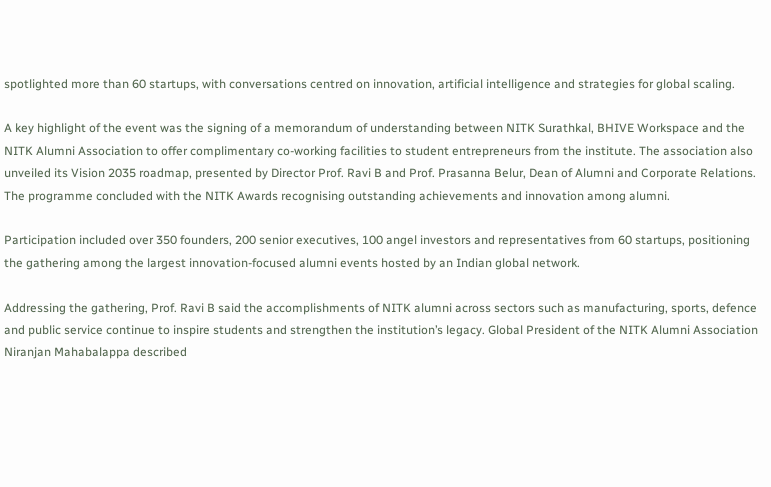spotlighted more than 60 startups, with conversations centred on innovation, artificial intelligence and strategies for global scaling.

A key highlight of the event was the signing of a memorandum of understanding between NITK Surathkal, BHIVE Workspace and the NITK Alumni Association to offer complimentary co-working facilities to student entrepreneurs from the institute. The association also unveiled its Vision 2035 roadmap, presented by Director Prof. Ravi B and Prof. Prasanna Belur, Dean of Alumni and Corporate Relations. The programme concluded with the NITK Awards recognising outstanding achievements and innovation among alumni.

Participation included over 350 founders, 200 senior executives, 100 angel investors and representatives from 60 startups, positioning the gathering among the largest innovation-focused alumni events hosted by an Indian global network.

Addressing the gathering, Prof. Ravi B said the accomplishments of NITK alumni across sectors such as manufacturing, sports, defence and public service continue to inspire students and strengthen the institution’s legacy. Global President of the NITK Alumni Association Niranjan Mahabalappa described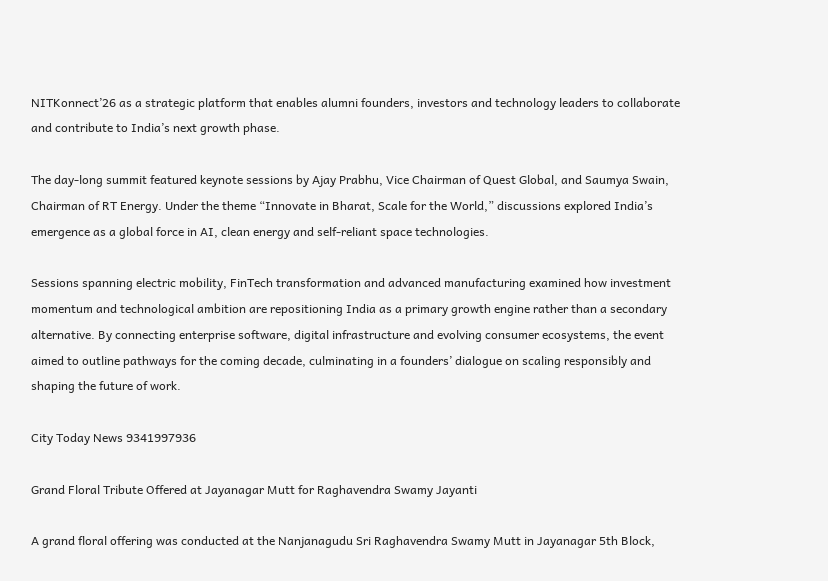NITKonnect’26 as a strategic platform that enables alumni founders, investors and technology leaders to collaborate and contribute to India’s next growth phase.

The day-long summit featured keynote sessions by Ajay Prabhu, Vice Chairman of Quest Global, and Saumya Swain, Chairman of RT Energy. Under the theme “Innovate in Bharat, Scale for the World,” discussions explored India’s emergence as a global force in AI, clean energy and self-reliant space technologies.

Sessions spanning electric mobility, FinTech transformation and advanced manufacturing examined how investment momentum and technological ambition are repositioning India as a primary growth engine rather than a secondary alternative. By connecting enterprise software, digital infrastructure and evolving consumer ecosystems, the event aimed to outline pathways for the coming decade, culminating in a founders’ dialogue on scaling responsibly and shaping the future of work.

City Today News 9341997936

Grand Floral Tribute Offered at Jayanagar Mutt for Raghavendra Swamy Jayanti

A grand floral offering was conducted at the Nanjanagudu Sri Raghavendra Swamy Mutt in Jayanagar 5th Block,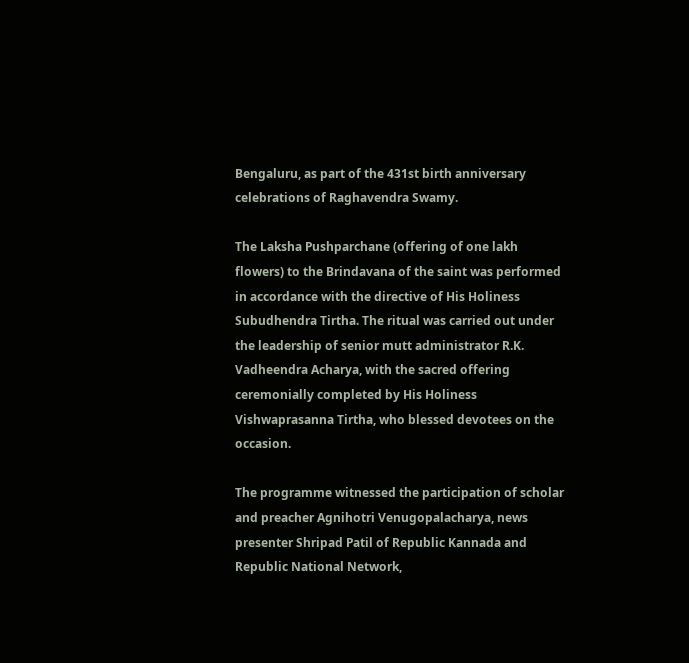Bengaluru, as part of the 431st birth anniversary celebrations of Raghavendra Swamy.

The Laksha Pushparchane (offering of one lakh flowers) to the Brindavana of the saint was performed in accordance with the directive of His Holiness Subudhendra Tirtha. The ritual was carried out under the leadership of senior mutt administrator R.K. Vadheendra Acharya, with the sacred offering ceremonially completed by His Holiness Vishwaprasanna Tirtha, who blessed devotees on the occasion.

The programme witnessed the participation of scholar and preacher Agnihotri Venugopalacharya, news presenter Shripad Patil of Republic Kannada and Republic National Network,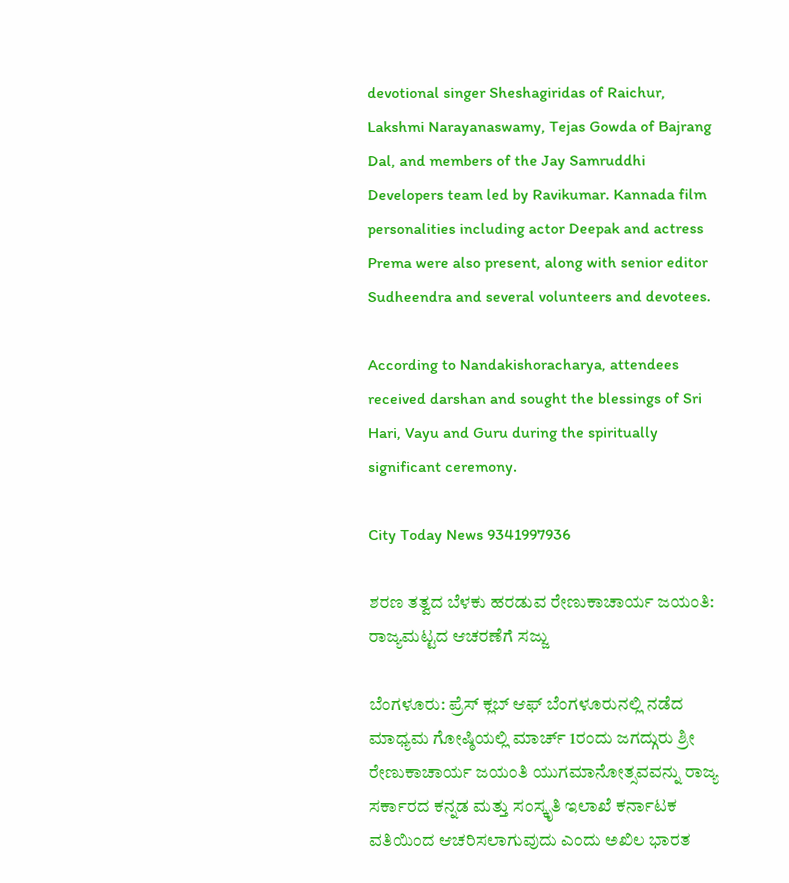devotional singer Sheshagiridas of Raichur, Lakshmi Narayanaswamy, Tejas Gowda of Bajrang Dal, and members of the Jay Samruddhi Developers team led by Ravikumar. Kannada film personalities including actor Deepak and actress Prema were also present, along with senior editor Sudheendra and several volunteers and devotees.

According to Nandakishoracharya, attendees received darshan and sought the blessings of Sri Hari, Vayu and Guru during the spiritually significant ceremony.

City Today News 9341997936

ಶರಣ ತತ್ವದ ಬೆಳಕು ಹರಡುವ ರೇಣುಕಾಚಾರ್ಯ ಜಯಂತಿ: ರಾಜ್ಯಮಟ್ಟದ ಆಚರಣೆಗೆ ಸಜ್ಜು

ಬೆಂಗಳೂರು: ಪ್ರೆಸ್ ಕ್ಲಬ್ ಆಫ್ ಬೆಂಗಳೂರುನಲ್ಲಿ ನಡೆದ ಮಾಧ್ಯಮ ಗೋಷ್ಠಿಯಲ್ಲಿ ಮಾರ್ಚ್‌ 1ರಂದು ಜಗದ್ಗುರು ಶ್ರೀ ರೇಣುಕಾಚಾರ್ಯ ಜಯಂತಿ ಯುಗಮಾನೋತ್ಸವವನ್ನು ರಾಜ್ಯ ಸರ್ಕಾರದ ಕನ್ನಡ ಮತ್ತು ಸಂಸ್ಕೃತಿ ಇಲಾಖೆ ಕರ್ನಾಟಕ ವತಿಯಿಂದ ಆಚರಿಸಲಾಗುವುದು ಎಂದು ಅಖಿಲ ಭಾರತ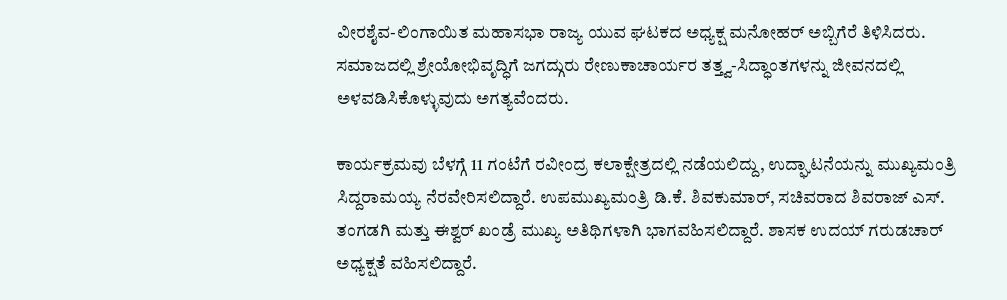ವೀರಶೈವ-ಲಿಂಗಾಯಿತ ಮಹಾಸಭಾ ರಾಜ್ಯ ಯುವ ಘಟಕದ ಅಧ್ಯಕ್ಷ ಮನೋಹರ್ ಅಬ್ಬಿಗೆರೆ ತಿಳಿಸಿದರು. ಸಮಾಜದಲ್ಲಿ ಶ್ರೇಯೋಭಿವೃದ್ಧಿಗೆ ಜಗದ್ಗುರು ರೇಣುಕಾಚಾರ್ಯರ ತತ್ತ್ವ-ಸಿದ್ಧಾಂತಗಳನ್ನು ಜೀವನದಲ್ಲಿ ಅಳವಡಿಸಿಕೊಳ್ಳುವುದು ಅಗತ್ಯವೆಂದರು.

ಕಾರ್ಯಕ್ರಮವು ಬೆಳಗ್ಗೆ 11 ಗಂಟೆಗೆ ರವೀಂದ್ರ ಕಲಾಕ್ಷೇತ್ರದಲ್ಲಿ ನಡೆಯಲಿದ್ದು, ಉದ್ಘಾಟನೆಯನ್ನು ಮುಖ್ಯಮಂತ್ರಿ ಸಿದ್ದರಾಮಯ್ಯ ನೆರವೇರಿಸಲಿದ್ದಾರೆ. ಉಪಮುಖ್ಯಮಂತ್ರಿ ಡಿ.ಕೆ. ಶಿವಕುಮಾರ್, ಸಚಿವರಾದ ಶಿವರಾಜ್ ಎಸ್. ತಂಗಡಗಿ ಮತ್ತು ಈಶ್ವರ್ ಖಂಡ್ರೆ ಮುಖ್ಯ ಅತಿಥಿಗಳಾಗಿ ಭಾಗವಹಿಸಲಿದ್ದಾರೆ. ಶಾಸಕ ಉದಯ್ ಗರುಡಚಾರ್ ಅಧ್ಯಕ್ಷತೆ ವಹಿಸಲಿದ್ದಾರೆ.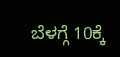ಬೆಳಗ್ಗೆ 10ಕ್ಕೆ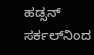ಹಡ್ಸನ್ ಸರ್ಕಲ್‌ನಿಂದ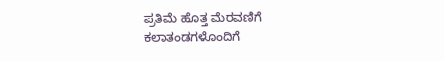ಪ್ರತಿಮೆ ಹೊತ್ತ ಮೆರವಣಿಗೆ ಕಲಾತಂಡಗಳೊಂದಿಗೆ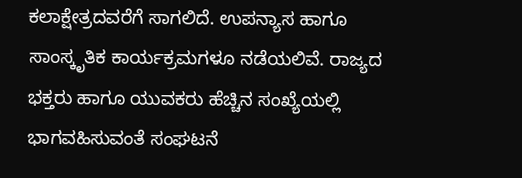ಕಲಾಕ್ಷೇತ್ರದವರೆಗೆ ಸಾಗಲಿದೆ. ಉಪನ್ಯಾಸ ಹಾಗೂ ಸಾಂಸ್ಕೃತಿಕ ಕಾರ್ಯಕ್ರಮಗಳೂ ನಡೆಯಲಿವೆ. ರಾಜ್ಯದ ಭಕ್ತರು ಹಾಗೂ ಯುವಕರು ಹೆಚ್ಚಿನ ಸಂಖ್ಯೆಯಲ್ಲಿ ಭಾಗವಹಿಸುವಂತೆ ಸಂಘಟನೆ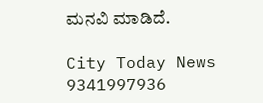ಮನವಿ ಮಾಡಿದೆ.

City Today News 9341997936